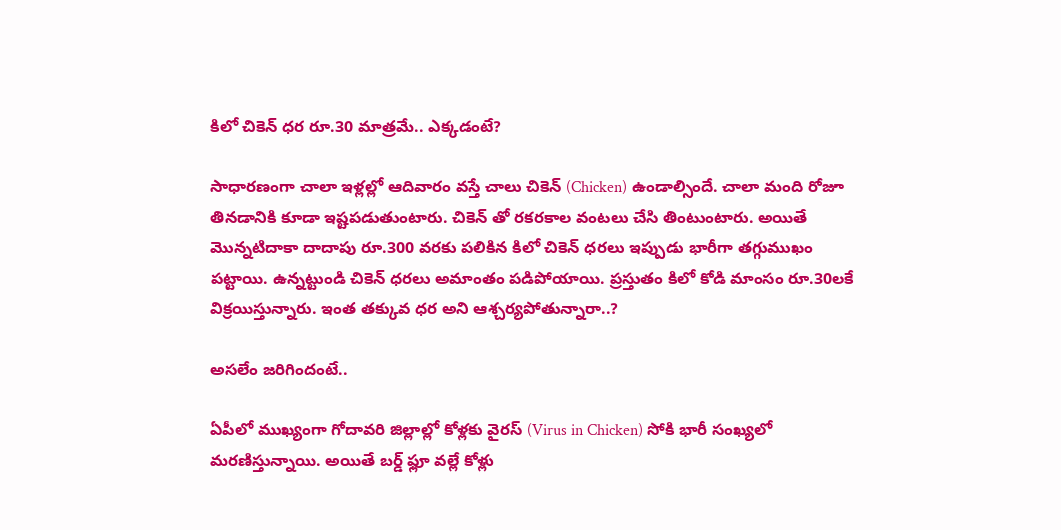కిలో చికెన్ ధర రూ.30 మాత్రమే.. ఎక్కడంటే?

సాధారణంగా చాలా ఇళ్లల్లో ఆదివారం వస్తే చాలు చికెన్ (Chicken) ఉండాల్సిందే. చాలా మంది రోజూ తినడానికి కూడా ఇష్టపడుతుంటారు. చికెన్ తో రకరకాల వంటలు చేసి తింటుంటారు. అయితే మొన్నటిదాకా దాదాపు రూ.300 వరకు పలికిన కిలో చికెన్ ధరలు ఇప్పుడు భారీగా తగ్గుముఖం పట్టాయి. ఉన్నట్టుండి చికెన్ ధరలు అమాంతం పడిపోయాయి. ప్రస్తుతం కిలో కోడి మాంసం రూ.30లకే విక్రయిస్తున్నారు. ఇంత తక్కువ ధర అని ఆశ్చర్యపోతున్నారా..?

అసలేం జరిగిందంటే..

ఏపీలో ముఖ్యంగా గోదావరి జిల్లాల్లో కోళ్లకు వైరస్ (Virus in Chicken) సోకి భారీ సంఖ్యలో మరణిస్తున్నాయి. అయితే బర్డ్ ఫ్లూ వల్లే కోళ్లు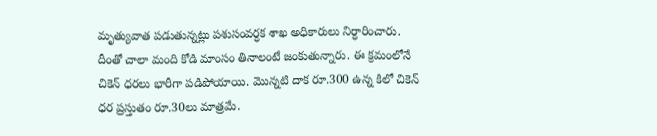మృత్యువాత పడుతున్నట్లు పశుసంవర్ధక శాఖ అధికారులు నిర్ధారించారు. దీంతో చాలా మంది కోడి మాంసం తినాలంటే జంకుతున్నారు. ఈ క్రమంలోనే చికెన్ ధరలు భారీగా పడిపోయాయి. మొన్నటి దాక రూ.300 ఉన్న కిలో చికెన్ ధర ప్రస్తుతం రూ.30లు మాత్రమే.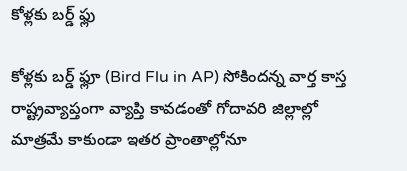కోళ్లకు బర్డ్ ఫ్లు

కోళ్లకు బర్డ్ ఫ్లూ (Bird Flu in AP) సోకిందన్న వార్త కాస్త రాష్ట్రవ్యాప్తంగా వ్యాప్తి కావడంతో గోదావరి జిల్లాల్లో మాత్రమే కాకుండా ఇతర ప్రాంతాల్లోనూ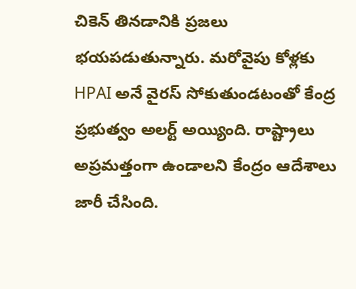చికెన్ తినడానికి ప్రజలు భయపడుతున్నారు. మరోవైపు కోళ్లకు HPAI అనే వైరస్ సోకుతుండటంతో కేంద్ర ప్రభుత్వం అలర్ట్ అయ్యింది. రాష్ట్రాలు అప్రమత్తంగా ఉండాలని కేంద్రం ఆదేశాలు జారీ చేసింది.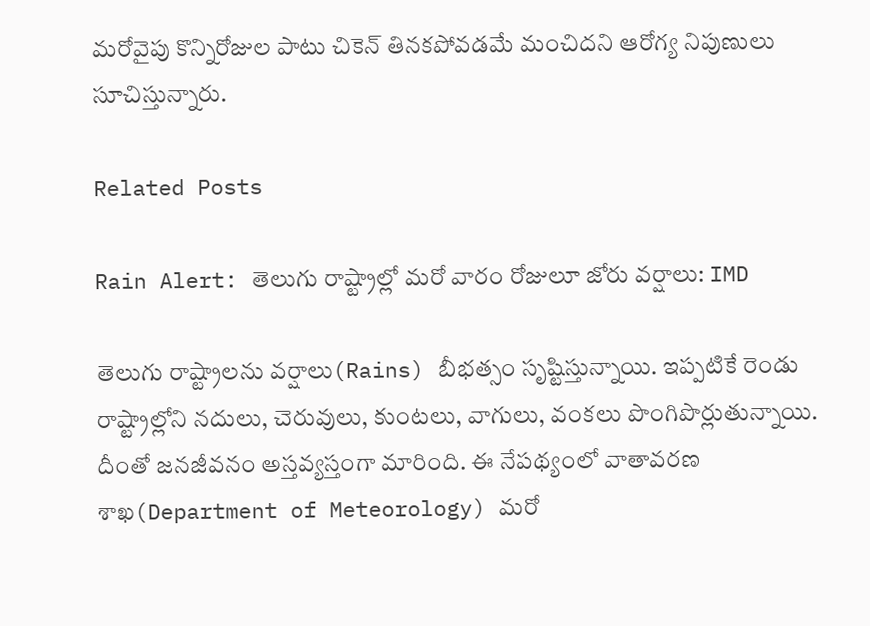మరోవైపు కొన్నిరోజుల పాటు చికెన్ తినకపోవడమే మంచిదని ఆరోగ్య నిపుణులు సూచిస్తున్నారు.

Related Posts

Rain Alert: తెలుగు రాష్ట్రాల్లో మరో వారం రోజులూ జోరు వర్షాలు: IMD

తెలుగు రాష్ట్రాలను వర్షాలు(Rains) బీభత్సం సృష్టిస్తున్నాయి. ఇప్పటికే రెండు రాష్ట్రాల్లోని నదులు, చెరువులు, కుంటలు, వాగులు, వంకలు పొంగిపొర్లుతున్నాయి. దీంతో జనజీవనం అస్తవ్యస్తంగా మారింది. ఈ నేపథ్యంలో వాతావరణ శాఖ(Department of Meteorology) మరో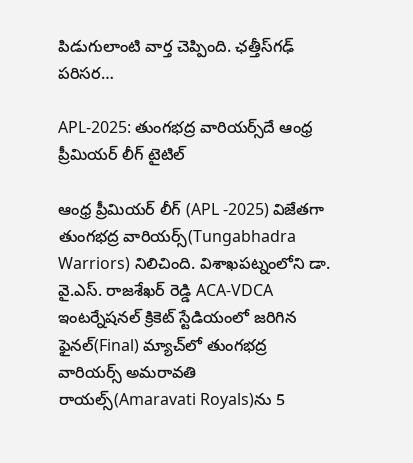పిడుగులాంటి వార్త చెప్పింది. ఛత్తీస్‌గఢ్‌ పరిసర…

APL-2025: తుంగభద్ర వారియర్స్‌దే ఆంధ్ర ప్రీమియర్ లీగ్ టైటిల్

ఆంధ్ర ప్రీమియర్ లీగ్ (APL -2025) విజేతగా తుంగభద్ర వారియర్స్(Tungabhadra Warriors) నిలిచింది. విశాఖపట్నంలోని డా. వై.ఎస్. రాజశేఖర్ రెడ్డి ACA-VDCA ఇంటర్నేషనల్ క్రికెట్ స్టేడియంలో జరిగిన ఫైనల్(Final) మ్యాచ్‌లో తుంగభద్ర వారియర్స్ అమరావతి రాయల్స్‌(Amaravati Royals)ను 5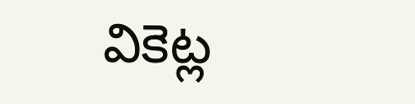వికెట్ల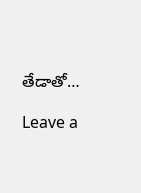తేడాతో…

Leave a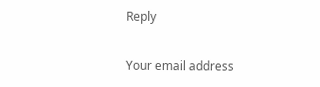Reply

Your email address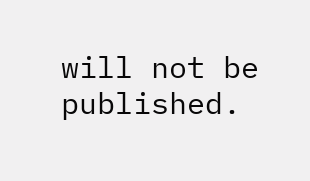will not be published.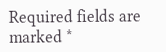Required fields are marked *